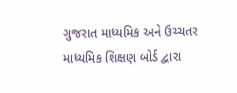ગુજરાત માધ્યમિક અને ઉચ્ચતર માધ્યમિક શિક્ષણ બોર્ડ દ્વારા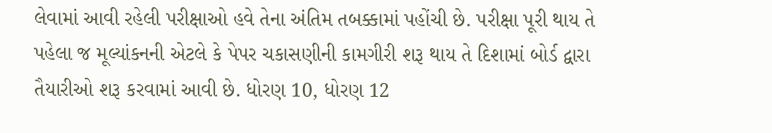લેવામાં આવી રહેલી પરીક્ષાઓ હવે તેના અંતિમ તબક્કામાં પહોંચી છે. પરીક્ષા પૂરી થાય તે પહેલા જ મૂલ્યાંકનની એટલે કે પેપર ચકાસણીની કામગીરી શરૂ થાય તે દિશામાં બોર્ડ દ્વારા તૈયારીઓ શરૂ કરવામાં આવી છે. ધોરણ 10, ધોરણ 12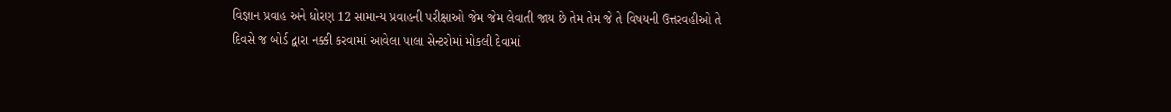વિજ્ઞાન પ્રવાહ અને ધોરણ 12 સામાન્ય પ્રવાહની પરીક્ષાઓ જેમ જેમ લેવાતી જાય છે તેમ તેમ જે તે વિષયની ઉત્તરવહીઓ તે દિવસે જ બોર્ડ દ્વારા નક્કી કરવામાં આવેલા પાલા સેન્ટરોમાં મોકલી દેવામાં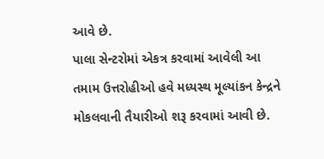આવે છે.
પાલા સેન્ટરોમાં એકત્ર કરવામાં આવેલી આ તમામ ઉત્તરોહીઓ હવે મધ્યસ્થ મૂલ્યાંકન કેન્દ્રને મોકલવાની તૈયારીઓ શરૂ કરવામાં આવી છે.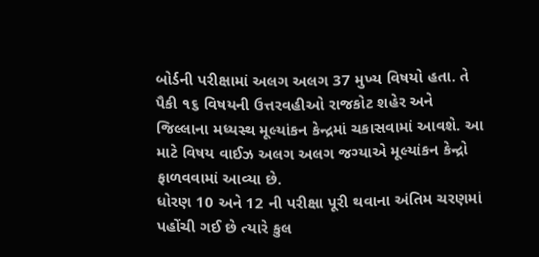બોર્ડની પરીક્ષામાં અલગ અલગ 37 મુખ્ય વિષયો હતા. તે પૈકી ૧૬ વિષયની ઉત્તરવહીઓ રાજકોટ શહેર અને જિલ્લાના મધ્યસ્થ મૂલ્યાંકન કેન્દ્રમાં ચકાસવામાં આવશે. આ માટે વિષય વાઈઝ અલગ અલગ જગ્યાએ મૂલ્યાંકન કેન્દ્રો ફાળવવામાં આવ્યા છે.
ધોરણ 10 અને 12 ની પરીક્ષા પૂરી થવાના અંતિમ ચરણમાં પહોંચી ગઈ છે ત્યારે કુલ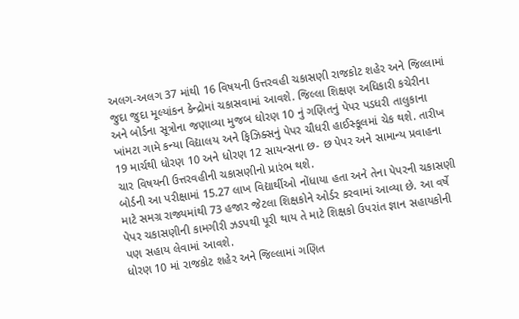અલગ-અલગ 37 માંથી 16 વિષયની ઉત્તરવહી ચકાસણી રાજકોટ શહેર અને જિલ્લામાં જુદા જુદા મૂલ્યાંકન કેન્દ્રોમાં ચકાસવામાં આવશે. જિલ્લા શિક્ષણ અધિકારી કચેરીના અને બોર્ડના સૂત્રોના જણાવ્યા મુજબ ધોરણ 10 નું ગણિતનું પેપર પડધરી તાલુકાના ખાંમટા ગામે કન્યા વિદ્યાલય અને ફિઝિક્સનું પેપર ચૌધરી હાઈસ્કૂલમાં ચેક થશે. તારીખ 19 માર્ચથી ધોરણ 10 અને ધોરણ 12 સાયન્સના છ- છ પેપર અને સામાન્ય પ્રવાહના ચાર વિષયની ઉત્તરવહીની ચકાસણીનો પ્રારંભ થશે.
બોર્ડની આ પરીક્ષામાં 15.27 લાખ વિદ્યાર્થીઓ નોંધાયા હતા અને તેના પેપરની ચકાસણી માટે સમગ્ર રાજ્યમાંથી 73 હજાર જેટલા શિક્ષકોને ઓર્ડર કરવામાં આવ્યા છે. આ વર્ષે પેપર ચકાસણીની કામગીરી ઝડપથી પૂરી થાય તે માટે શિક્ષકો ઉપરાંત જ્ઞાન સહાયકોની પણ સહાય લેવામાં આવશે.
ધોરણ 10 માં રાજકોટ શહેર અને જિલ્લામાં ગણિત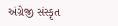અંગ્રેજી સંસ્કૃત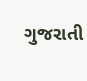ગુજરાતી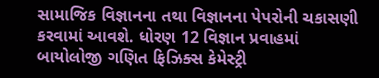સામાજિક વિજ્ઞાનના તથા વિજ્ઞાનના પેપરોની ચકાસણી કરવામાં આવશે. ધોરણ 12 વિજ્ઞાન પ્રવાહમાં બાયોલોજી ગણિત ફિઝિક્સ કેમેસ્ટ્રી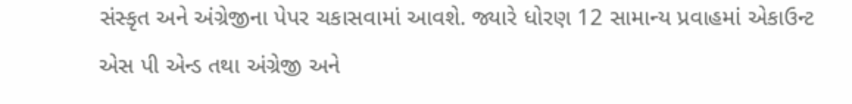સંસ્કૃત અને અંગ્રેજીના પેપર ચકાસવામાં આવશે. જ્યારે ધોરણ 12 સામાન્ય પ્રવાહમાં એકાઉન્ટ એસ પી એન્ડ તથા અંગ્રેજી અને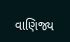વાણિજ્ય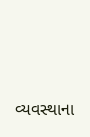વ્યવસ્થાના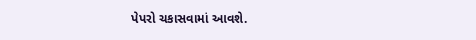પેપરો ચકાસવામાં આવશે.